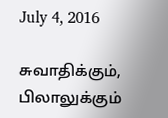July 4, 2016

சுவாதிக்கும், பிலாலுக்கும்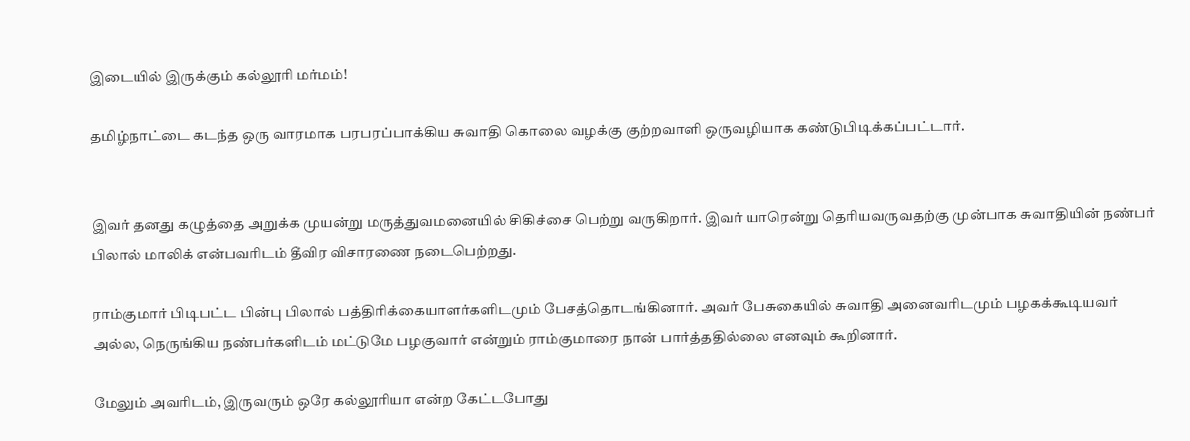இடையில் இருக்கும் கல்லூரி மர்மம்!

தமிழ்நாட்டை கடந்த ஒரு வாரமாக பரபரப்பாக்கிய சுவாதி கொலை வழக்கு குற்றவாளி ஒருவழியாக கண்டுபிடிக்கப்பட்டார்.


இவர் தனது கழுத்தை அறுக்க முயன்று மருத்துவமனையில் சிகிச்சை பெற்று வருகிறார். இவர் யாரென்று தெரியவருவதற்கு முன்பாக சுவாதியின் நண்பர் பிலால் மாலிக் என்பவரிடம் தீவிர விசாரணை நடைபெற்றது.

ராம்குமார் பிடிபட்ட பின்பு பிலால் பத்திரிக்கையாளர்களிடமும் பேசத்தொடங்கினார். அவர் பேசுகையில் சுவாதி அனைவரிடமும் பழகக்கூடியவர் அல்ல, நெருங்கிய நண்பர்களிடம் மட்டுமே பழகுவார் என்றும் ராம்குமாரை நான் பார்த்ததில்லை எனவும் கூறினார்.

மேலும் அவரிடம், இருவரும் ஒரே கல்லூரியா என்ற கேட்டபோது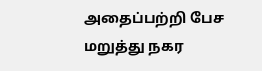அதைப்பற்றி பேச மறுத்து நகர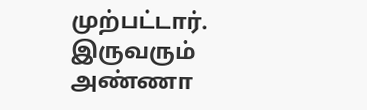முற்பட்டார். இருவரும் அண்ணா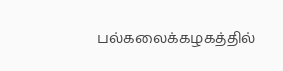பல்கலைக்கழகத்தில்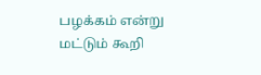பழக்கம் என்று மட்டும் கூறி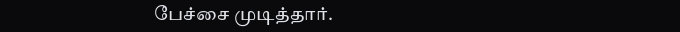பேச்சை முடித்தார்.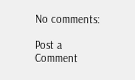No comments:

Post a Comment